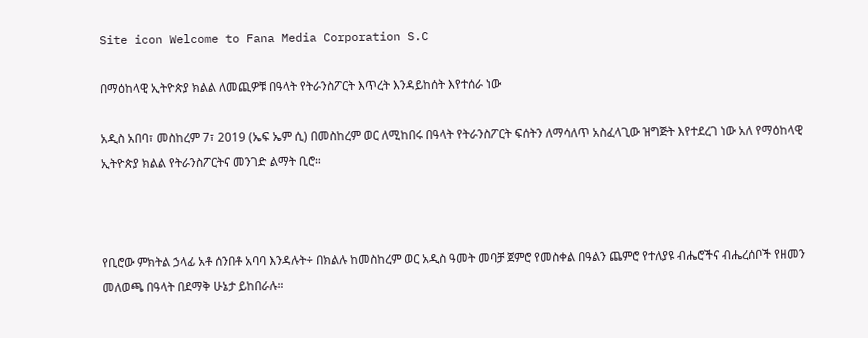Site icon Welcome to Fana Media Corporation S.C

በማዕከላዊ ኢትዮጵያ ክልል ለመጪዎቹ በዓላት የትራንስፖርት እጥረት እንዳይከሰት እየተሰራ ነው

አዲስ አበባ፣ መስከረም 7፣ 2019 (ኤፍ ኤም ሲ) በመስከረም ወር ለሚከበሩ በዓላት የትራንስፖርት ፍሰትን ለማሳለጥ አስፈላጊው ዝግጅት እየተደረገ ነው አለ የማዕከላዊ ኢትዮጵያ ክልል የትራንስፖርትና መንገድ ልማት ቢሮ።



የቢሮው ምክትል ኃላፊ አቶ ሰንበቶ አባባ እንዳሉት÷ በክልሉ ከመስከረም ወር አዲስ ዓመት መባቻ ጀምሮ የመስቀል በዓልን ጨምሮ የተለያዩ ብሔሮችና ብሔረሰቦች የዘመን መለወጫ በዓላት በደማቅ ሁኔታ ይከበራሉ።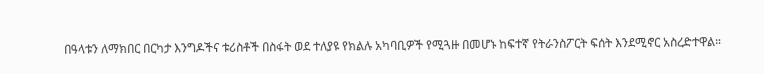በዓላቱን ለማክበር በርካታ እንግዶችና ቱሪስቶች በስፋት ወደ ተለያዩ የክልሉ አካባቢዎች የሚጓዙ በመሆኑ ከፍተኛ የትራንስፖርት ፍሰት እንደሚኖር አስረድተዋል።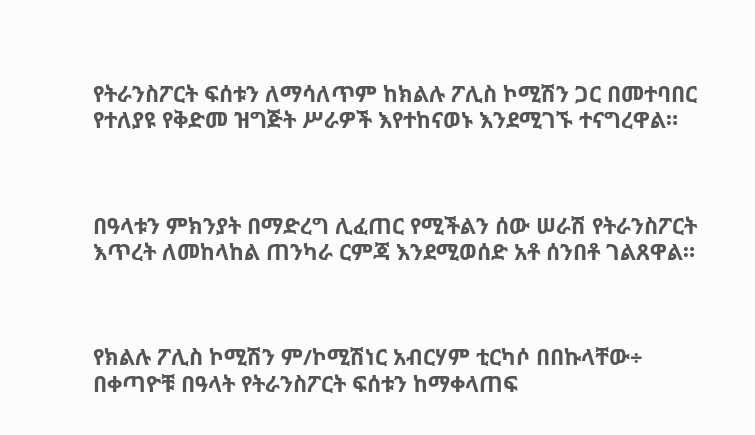የትራንስፖርት ፍሰቱን ለማሳለጥም ከክልሉ ፖሊስ ኮሚሽን ጋር በመተባበር የተለያዩ የቅድመ ዝግጅት ሥራዎች እየተከናወኑ እንደሚገኙ ተናግረዋል።



በዓላቱን ምክንያት በማድረግ ሊፈጠር የሚችልን ሰው ሠራሽ የትራንስፖርት እጥረት ለመከላከል ጠንካራ ርምጃ እንደሚወሰድ አቶ ሰንበቶ ገልጸዋል።



የክልሉ ፖሊስ ኮሚሽን ም/ኮሚሽነር አብርሃም ቲርካሶ በበኩላቸው÷ በቀጣዮቹ በዓላት የትራንስፖርት ፍሰቱን ከማቀላጠፍ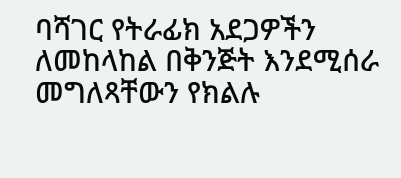ባሻገር የትራፊክ አደጋዎችን ለመከላከል በቅንጅት እንደሚሰራ መግለጻቸውን የክልሉ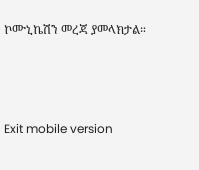ኮሙኒኬሽን መረጃ ያመላክታል።



Exit mobile version